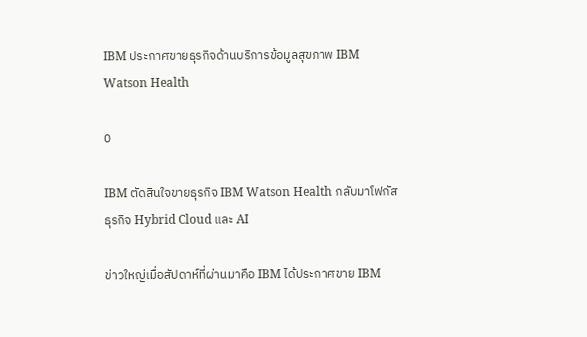IBM ประกาศขายธุรกิจด้านบริการข้อมูลสุขภาพ IBM Watson Health

0

IBM ตัดสินใจขายธุรกิจ IBM Watson Health กลับมาโฟกัสธุรกิจ Hybrid Cloud และ AI

ข่าวใหญ่เมื่อสัปดาห์ที่ผ่านมาคือ IBM ได้ประกาศขาย IBM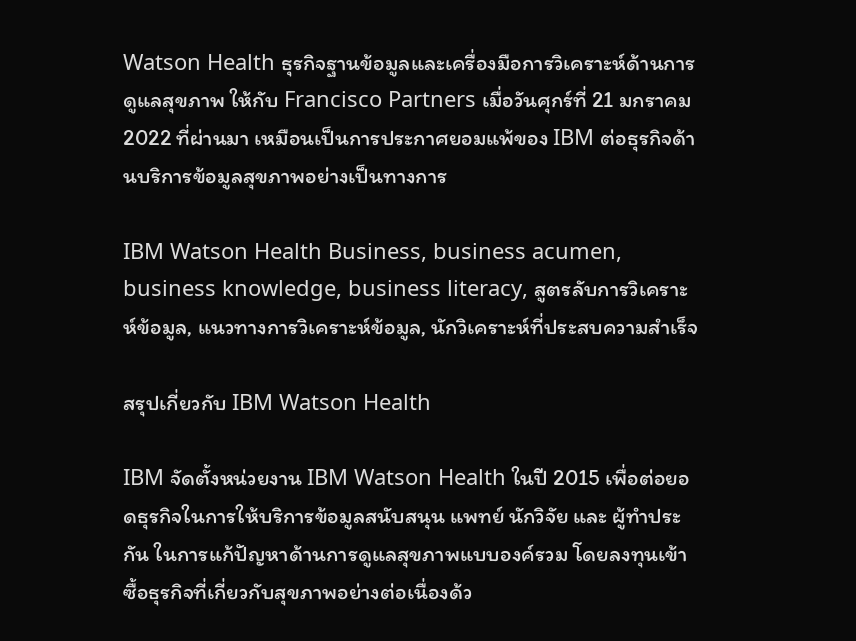Watson Health ธุรกิจฐานข้อมูลและเครื่องมือการวิเคราะห์ด้านการดูแลสุขภาพ ให้กับ Francisco Partners เมื่อวันศุกร์ที่ 21 มกราคม 2022 ที่ผ่านมา เหมือนเป็นการประกาศยอมแพ้ของ IBM ต่อธุรกิจด้านบริการข้อมูลสุขภาพอย่างเป็นทางการ

IBM Watson Health Business, business acumen, business knowledge, business literacy, สูตรลับการวิเคราะห์ข้อมูล, แนวทางการวิเคราะห์ข้อมูล, นักวิเคราะห์ที่ประสบความสำเร็จ

สรุปเกี่ยวกับ IBM Watson Health

IBM จัดตั้งหน่วยงาน IBM Watson Health ในปี 2015 เพื่อต่อยอดธุรกิจในการให้บริการข้อมูลสนับสนุน แพทย์ นักวิจัย และ ผู้ทำประกัน ในการแก้ปัญหาด้านการดูแลสุขภาพแบบองค์รวม โดยลงทุนเข้าซื้อธุรกิจที่เกี่ยวกับสุขภาพอย่างต่อเนื่องด้ว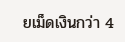ยเม็ดเงินกว่า 4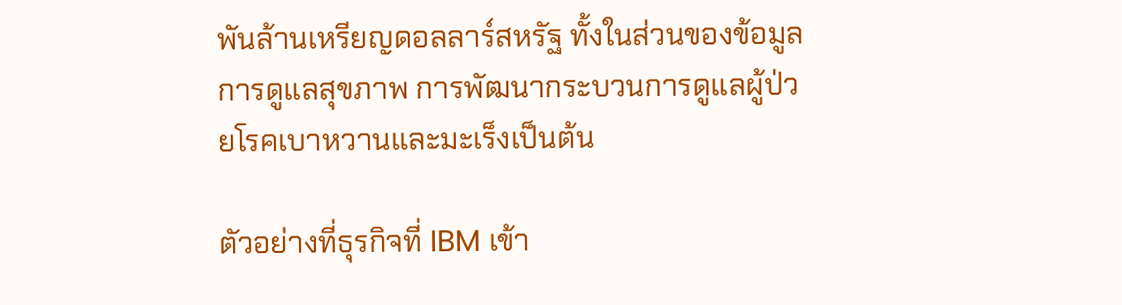พันล้านเหรียญดอลลาร์สหรัฐ ทั้งในส่วนของข้อมูลการดูแลสุขภาพ การพัฒนากระบวนการดูแลผู้ป่วยโรคเบาหวานและมะเร็งเป็นต้น

ตัวอย่างที่ธุรกิจที่ IBM เข้า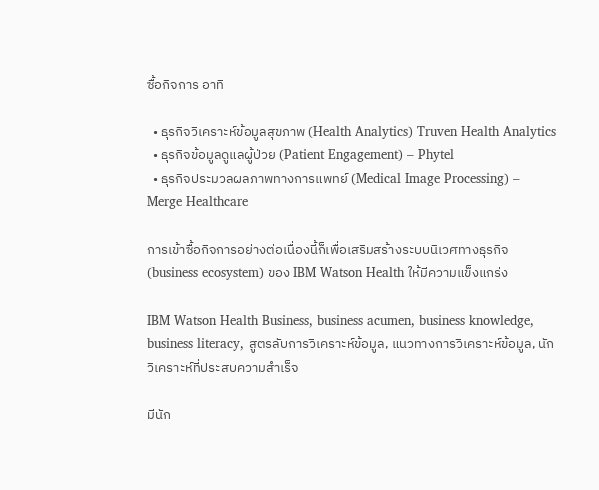ซื้อกิจการ อาทิ

  • ธุรกิจวิเคราะห์ข้อมูลสุขภาพ (Health Analytics) Truven Health Analytics
  • ธุรกิจข้อมูลดูแลผู้ป่วย (Patient Engagement) – Phytel
  • ธุรกิจประมวลผลภาพทางการแพทย์ (Medical Image Processing) – Merge Healthcare

การเข้าซื้อกิจการอย่างต่อเนื่องนี้ก็เพื่อเสริมสร้างระบบนิเวศทางธุรกิจ (business ecosystem) ของ IBM Watson Health ให้มีความแข็งแกร่ง

IBM Watson Health Business, business acumen, business knowledge, business literacy, สูตรลับการวิเคราะห์ข้อมูล, แนวทางการวิเคราะห์ข้อมูล, นักวิเคราะห์ที่ประสบความสำเร็จ

มีนัก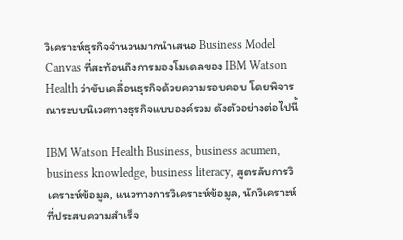วิเคราะห์ธุรกิจจำนวนมากนำเสนอ Business Model Canvas ที่สะท้อนถึงการมองโมเดลของ IBM Watson Health ว่าขับเคลื่อนธุรกิจด้วยความรอบคอบ โดยพิจารณาระบบนิเวศทางธุรกิจแบบองค์รวม ดังตัวอย่างต่อไปนี้

IBM Watson Health Business, business acumen, business knowledge, business literacy, สูตรลับการวิเคราะห์ข้อมูล, แนวทางการวิเคราะห์ข้อมูล, นักวิเคราะห์ที่ประสบความสำเร็จ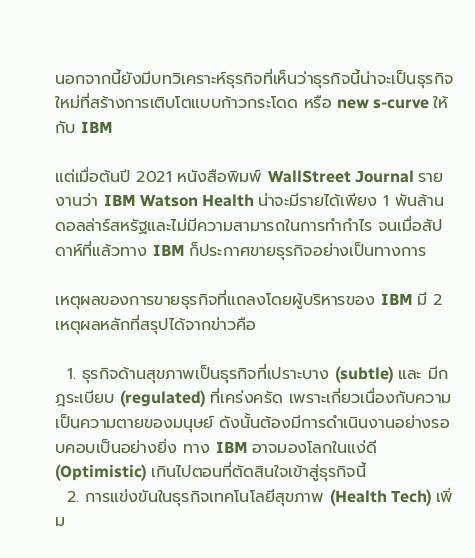นอกจากนี้ยังมีบทวิเคราะห์ธุรกิจที่เห็นว่าธุรกิจนี้น่าจะเป็นธุรกิจใหม่ที่สร้างการเติบโตแบบก้าวกระโดด หรือ new s-curve ให้กับ IBM

แต่เมื่อต้นปี 2021 หนังสือพิมพ์ WallStreet Journal รายงานว่า IBM Watson Health น่าจะมีรายได้เพียง 1 พันล้านดอลล่าร์สหรัฐและไม่มีความสามารถในการทำกำไร จนเมื่อสัปดาห์ที่แล้วทาง IBM ก็ประกาศขายธุรกิจอย่างเป็นทางการ

เหตุผลของการขายธุรกิจที่แถลงโดยผู้บริหารของ IBM มี 2 เหตุผลหลักที่สรุปได้จากข่าวคือ

  1. ธุรกิจด้านสุขภาพเป็นธุรกิจที่เปราะบาง (subtle) และ มีกฎระเบียบ (regulated) ที่เคร่งครัด เพราะเกี่ยวเนื่องกับความเป็นความตายของมนุษย์ ดังนั้นต้องมีการดำเนินงานอย่างรอบคอบเป็นอย่างยิ่ง ทาง IBM อาจมองโลกในแง่ดี (Optimistic) เกินไปตอนที่ตัดสินใจเข้าสู่ธุรกิจนี้
  2. การแข่งขันในธุรกิจเทคโนโลยีสุขภาพ (Health Tech) เพิ่ม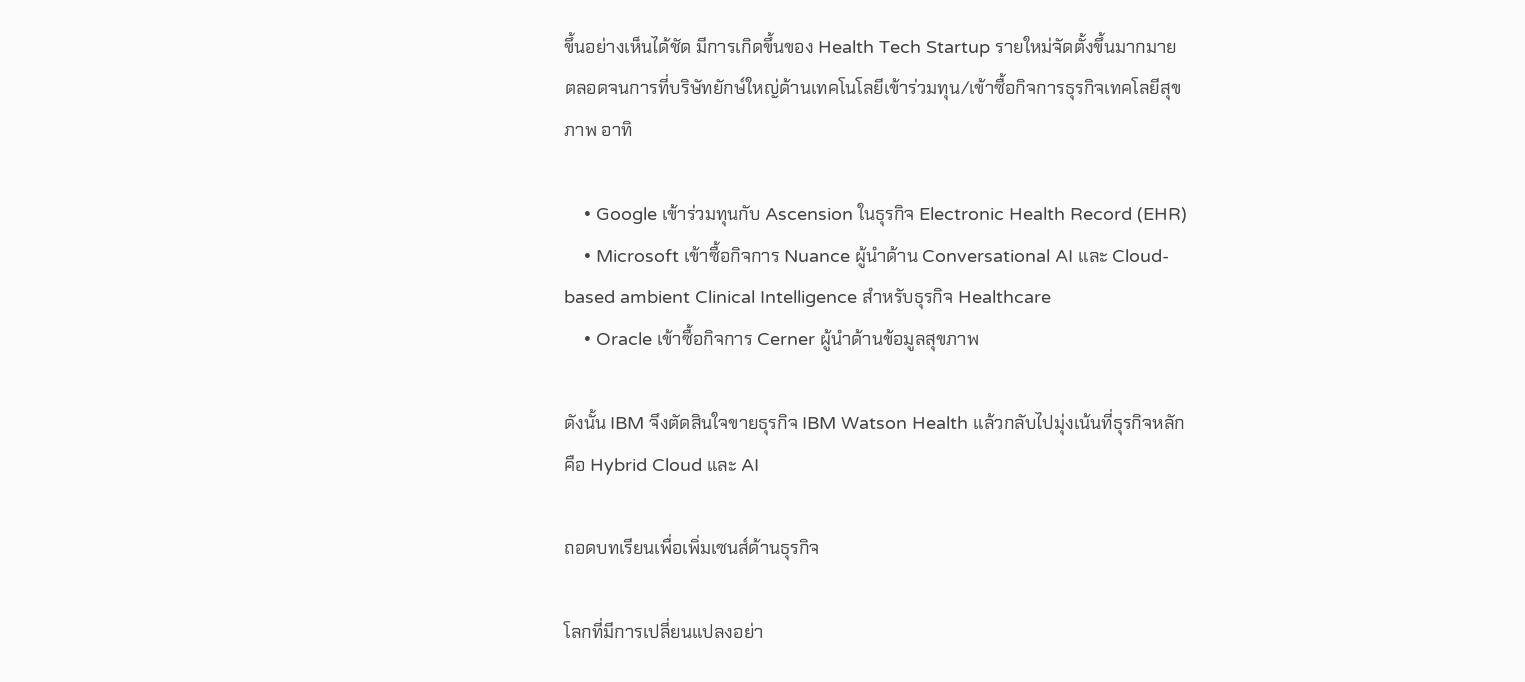ขึ้นอย่างเห็นได้ชัด มีการเกิดขึ้นของ Health Tech Startup รายใหม่จัดตั้งขึ้นมากมาย ตลอดจนการที่บริษัทยักษ์ใหญ่ด้านเทคโนโลยีเข้าร่วมทุน/เข้าซื้อกิจการธุรกิจเทคโลยีสุขภาพ อาทิ

    • Google เข้าร่วมทุนกับ Ascension ในธุรกิจ Electronic Health Record (EHR)
    • Microsoft เข้าซื้อกิจการ Nuance ผู้นำด้าน Conversational AI และ Cloud-based ambient Clinical Intelligence สำหรับธุรกิจ Healthcare
    • Oracle เข้าซื้อกิจการ Cerner ผู้นำด้านข้อมูลสุขภาพ

ดังนั้น IBM จึงตัดสินใจขายธุรกิจ IBM Watson Health แล้วกลับไปมุ่งเน้นที่ธุรกิจหลัก คือ Hybrid Cloud และ AI

ถอดบทเรียนเพื่อเพิ่มเซนส์ด้านธุรกิจ

โลกที่มีการเปลี่ยนแปลงอย่า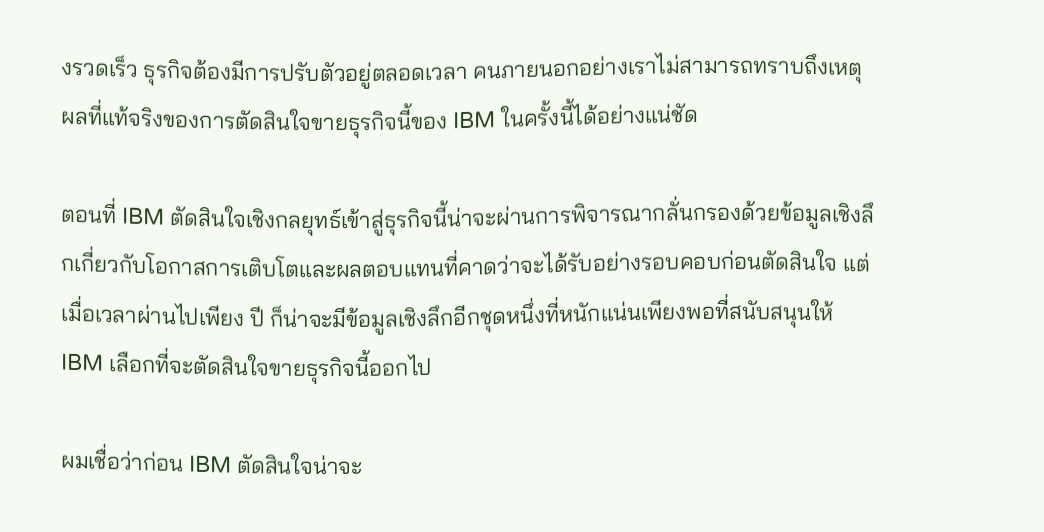งรวดเร็ว ธุรกิจต้องมีการปรับตัวอยู่ตลอดเวลา คนภายนอกอย่างเราไม่สามารถทราบถึงเหตุผลที่แท้จริงของการตัดสินใจขายธุรกิจนี้ของ IBM ในครั้งนี้ได้อย่างแน่ชัด

ตอนที่ IBM ตัดสินใจเชิงกลยุทธ์เข้าสู่ธุรกิจนี้น่าจะผ่านการพิจารณากลั่นกรองด้วยข้อมูลเชิงลึกเกี่ยวกับโอกาสการเติบโตและผลตอบแทนที่คาดว่าจะได้รับอย่างรอบคอบก่อนตัดสินใจ แต่เมื่อเวลาผ่านไปเพียง ปี ก็น่าจะมีข้อมูลเชิงลึกอีกชุดหนึ่งที่หนักแน่นเพียงพอที่สนับสนุนให้ IBM เลือกที่จะตัดสินใจขายธุรกิจนี้ออกไป

ผมเชื่อว่าก่อน IBM ตัดสินใจน่าจะ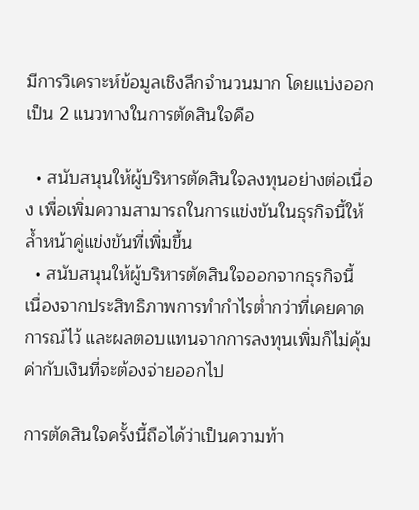มีการวิเคราะห์ข้อมูลเชิงลึกจำนวนมาก โดยแบ่งออกเป็น 2 แนวทางในการตัดสินใจคือ

  • สนับสนุนให้ผู้บริหารตัดสินใจลงทุนอย่างต่อเนื่อง เพื่อเพิ่มความสามารถในการแข่งขันในธุรกิจนี้ให้ล้ำหน้าคู่แข่งขันที่เพิ่มขึ้น
  • สนับสนุนให้ผู้บริหารตัดสินใจออกจากธุรกิจนี้ เนื่องจากประสิทธิภาพการทำกำไรต่ำกว่าที่เคยคาดการณ์ไว้ และผลตอบแทนจากการลงทุนเพิ่มก็ไม่คุ้มค่ากับเงินที่จะต้องจ่ายออกไป

การตัดสินใจครั้งนี้ถือได้ว่าเป็นความท้า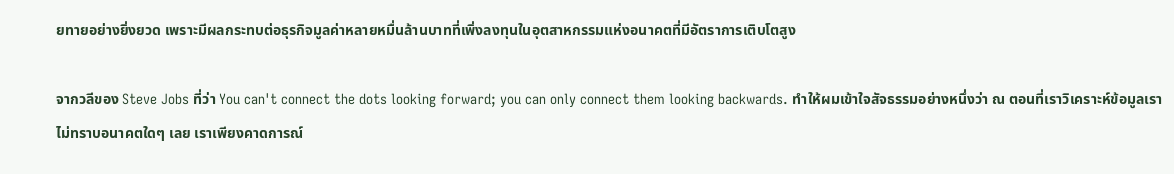ยทายอย่างยิ่งยวด เพราะมีผลกระทบต่อธุรกิจมูลค่าหลายหมื่นล้านบาทที่เพิ่งลงทุนในอุตสาหกรรมแห่งอนาคตที่มีอัตราการเติบโตสูง

จากวลีของ Steve Jobs ที่ว่า You can't connect the dots looking forward; you can only connect them looking backwards. ทำให้ผมเข้าใจสัจธรรมอย่างหนึ่งว่า ณ ตอนที่เราวิเคราะห์ข้อมูลเราไม่ทราบอนาคตใดๆ เลย เราเพียงคาดการณ์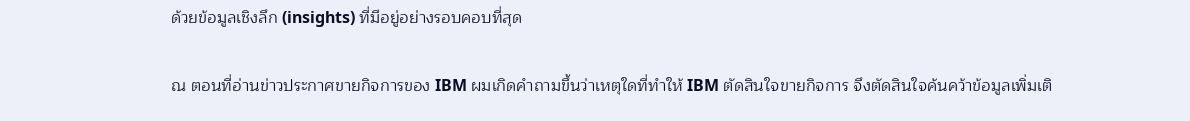ด้วยข้อมูลเชิงลึก (insights) ที่มีอยู่อย่างรอบคอบที่สุด

ณ ตอนที่อ่านข่าวประกาศขายกิจการของ IBM ผมเกิดคำถามขึ้นว่าเหตุใดที่ทำให้ IBM ตัดสินใจขายกิจการ จึงตัดสินใจค้นคว้าข้อมูลเพิ่มเติ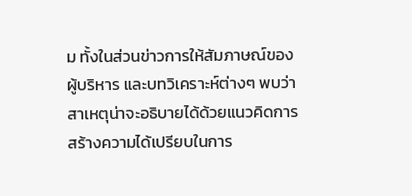ม ทั้งในส่วนข่าวการให้สัมภาษณ์ของผู้บริหาร และบทวิเคราะห์ต่างๆ พบว่าสาเหตุน่าจะอธิบายได้ด้วยแนวคิดการสร้างความได้เปรียบในการ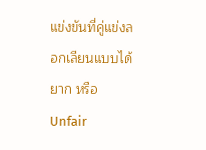แข่งขันที่คู่แข่งลอกเลียนแบบได้ยาก หรือ Unfair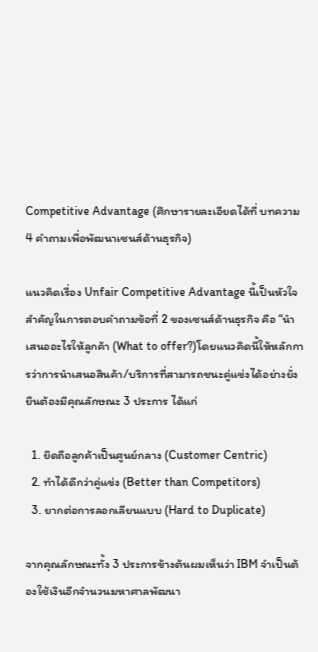Competitive Advantage (ศึกษารายละเอียดได้ที่ บทความ 4 คำถามเพื่อพัฒนาเซนส์ด้านธุรกิจ)

แนวคิดเรื่อง Unfair Competitive Advantage นี้เป็นหัวใจสำคัญในการตอบคำถามข้อที่ 2 ของเซนส์ด้านธุรกิจ คือ “นำเสนออะไรให้ลูกค้า (What to offer?)โดยแนวคิดนี้ให้หลักการว่าการนำเสนอสินค้า/บริการที่สามารถชนะคู่แข่งได้อย่างยั่งยืนต้องมีคุณลักษณะ 3 ประการ ได้แก่

  1. ยึดถือลูกค้าเป็นศูนย์กลาง (Customer Centric)
  2. ทำได้ดีกว่าคู่แข่ง (Better than Competitors)
  3. ยากต่อการลอกเลียนแบบ (Hard to Duplicate)

จากคุณลักษณะทั้ง 3 ประการข้างต้นผมเห็นว่า IBM จำเป็นต้องใช้เงินอีกจำนวนมหาศาลพัฒนา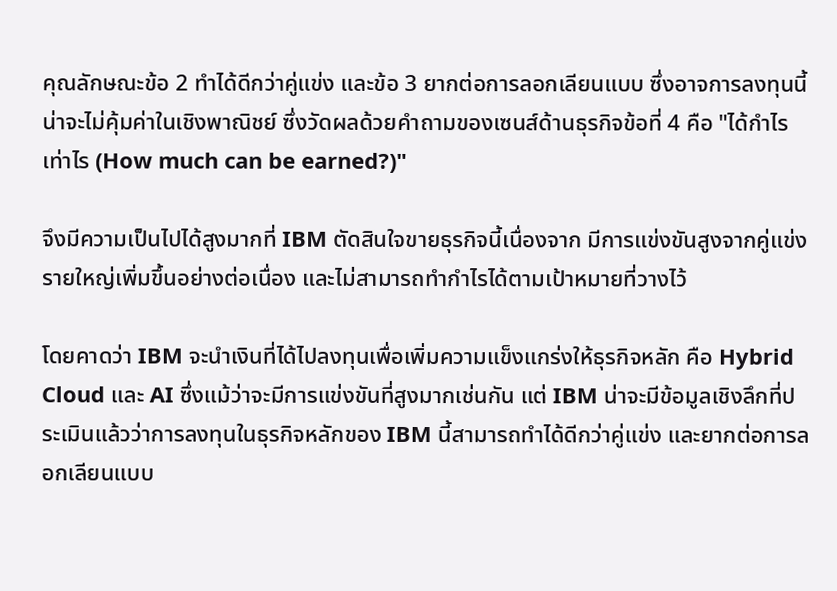คุณลักษณะข้อ 2 ทำได้ดีกว่าคู่แข่ง และข้อ 3 ยากต่อการลอกเลียนแบบ ซึ่งอาจการลงทุนนี้น่าจะไม่คุ้มค่าในเชิงพาณิชย์ ซึ่งวัดผลด้วยคำถามของเซนส์ด้านธุรกิจข้อที่ 4 คือ "ได้กำไรเท่าไร (How much can be earned?)"

จึงมีความเป็นไปได้สูงมากที่ IBM ตัดสินใจขายธุรกิจนี้เนื่องจาก มีการแข่งขันสูงจากคู่แข่งรายใหญ่เพิ่มขึ้นอย่างต่อเนื่อง และไม่สามารถทำกำไรได้ตามเป้าหมายที่วางไว้

โดยคาดว่า IBM จะนำเงินที่ได้ไปลงทุนเพื่อเพิ่มความแข็งแกร่งให้ธุรกิจหลัก คือ Hybrid Cloud และ AI ซึ่งแม้ว่าจะมีการแข่งขันที่สูงมากเช่นกัน แต่ IBM น่าจะมีข้อมูลเชิงลึกที่ประเมินแล้วว่าการลงทุนในธุรกิจหลักของ IBM นี้สามารถทำได้ดีกว่าคู่แข่ง และยากต่อการลอกเลียนแบบ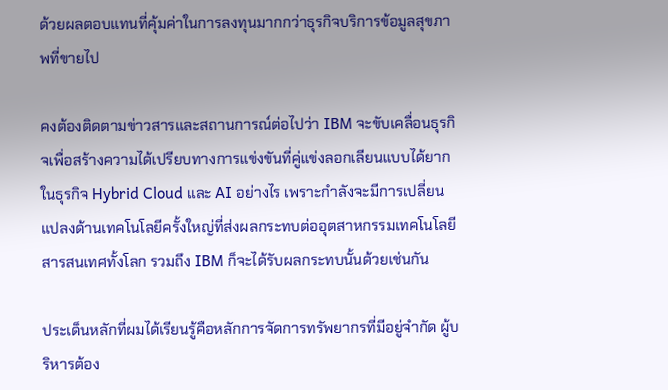ด้วยผลตอบแทนที่คุ้มค่าในการลงทุนมากกว่าธุรกิจบริการข้อมูลสุขภาพที่ขายไป

คงต้องติดตามข่าวสารและสถานการณ์ต่อไปว่า IBM จะขับเคลื่อนธุรกิจเพื่อสร้างความได้เปรียบทางการแข่งขันที่คู่แข่งลอกเลียนแบบได้ยากในธุรกิจ Hybrid Cloud และ AI อย่างไร เพราะกำลังจะมีการเปลี่ยนแปลงด้านเทคโนโลยีครั้งใหญ่ที่ส่งผลกระทบต่ออุตสาหกรรมเทคโนโลยีสารสนเทศทั้งโลก รวมถึง IBM ก็จะได้รับผลกระทบนั้นด้วยเช่นกัน

ประเด็นหลักที่ผมได้เรียนรู้คือหลักการจัดการทรัพยากรที่มีอยู่จำกัด ผู้บริหารต้อง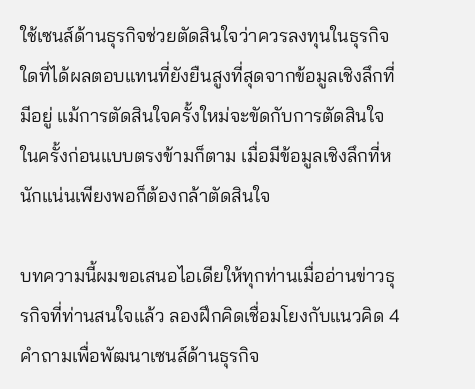ใช้เซนส์ด้านธุรกิจช่วยตัดสินใจว่าควรลงทุนในธุรกิจใดที่ได้ผลตอบแทนที่ยังยืนสูงที่สุดจากข้อมูลเชิงลึกที่มีอยู่ แม้การตัดสินใจครั้งใหม่จะขัดกับการตัดสินใจในครั้งก่อนแบบตรงข้ามก็ตาม เมื่อมีข้อมูลเชิงลึกที่หนักแน่นเพียงพอก็ต้องกล้าตัดสินใจ

บทความนี้ผมขอเสนอไอเดียให้ทุกท่านเมื่ออ่านข่าวธุรกิจที่ท่านสนใจแล้ว ลองฝึกคิดเชื่อมโยงกับแนวคิด 4 คำถามเพื่อพัฒนาเซนส์ด้านธุรกิจ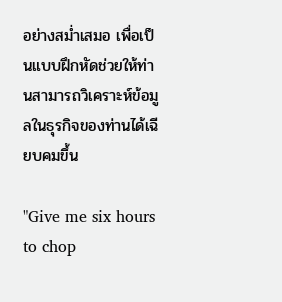อย่างสม่ำเสมอ เพื่อเป็นแบบฝึกหัดช่วยให้ท่านสามารถวิเคราะห์ข้อมูลในธุรกิจของท่านได้เฉียบคมขึ้น

"Give me six hours to chop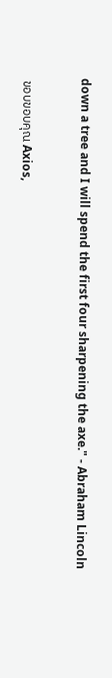down a tree and I will spend the first four sharpening the axe." - Abraham Lincoln


 ขอบขอบคุณ Axios,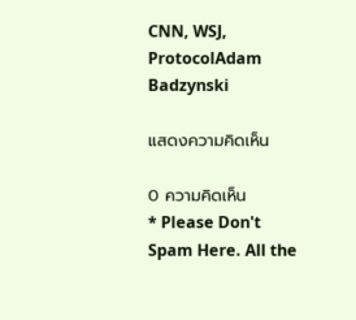CNN, WSJ, ProtocolAdam Badzynski

แสดงความคิดเห็น

0 ความคิดเห็น
* Please Don't Spam Here. All the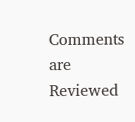Comments are Reviewed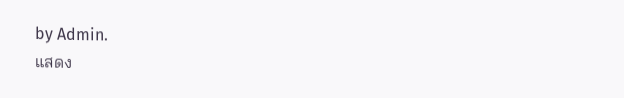by Admin.
แสดง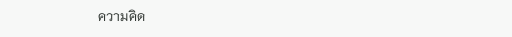ความคิด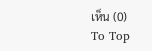เห็น (0)
To Top